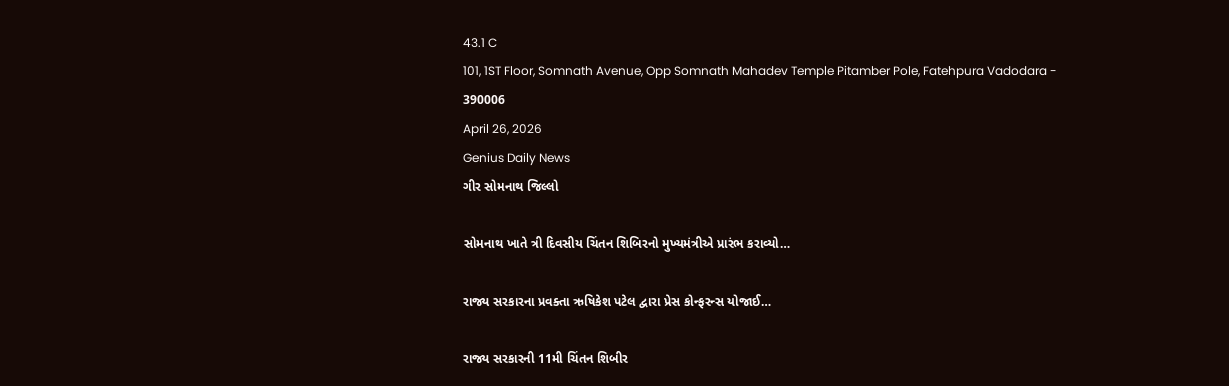43.1 C
101, 1ST Floor, Somnath Avenue, Opp Somnath Mahadev Temple Pitamber Pole, Fatehpura Vadodara - 390006
April 26, 2026
Genius Daily News
ગીર સોમનાથ જિલ્લો

સોમનાથ ખાતે ત્રી દિવસીય ચિંતન શિબિરનો મુખ્યમંત્રીએ પ્રારંભ કરાવ્યો…

રાજ્ય સરકારના પ્રવક્તા ઋષિકેશ પટેલ દ્વારા પ્રેસ કોન્ફરન્સ યોજાઈ…

રાજ્ય સરકારની 11મી ચિંતન શિબીર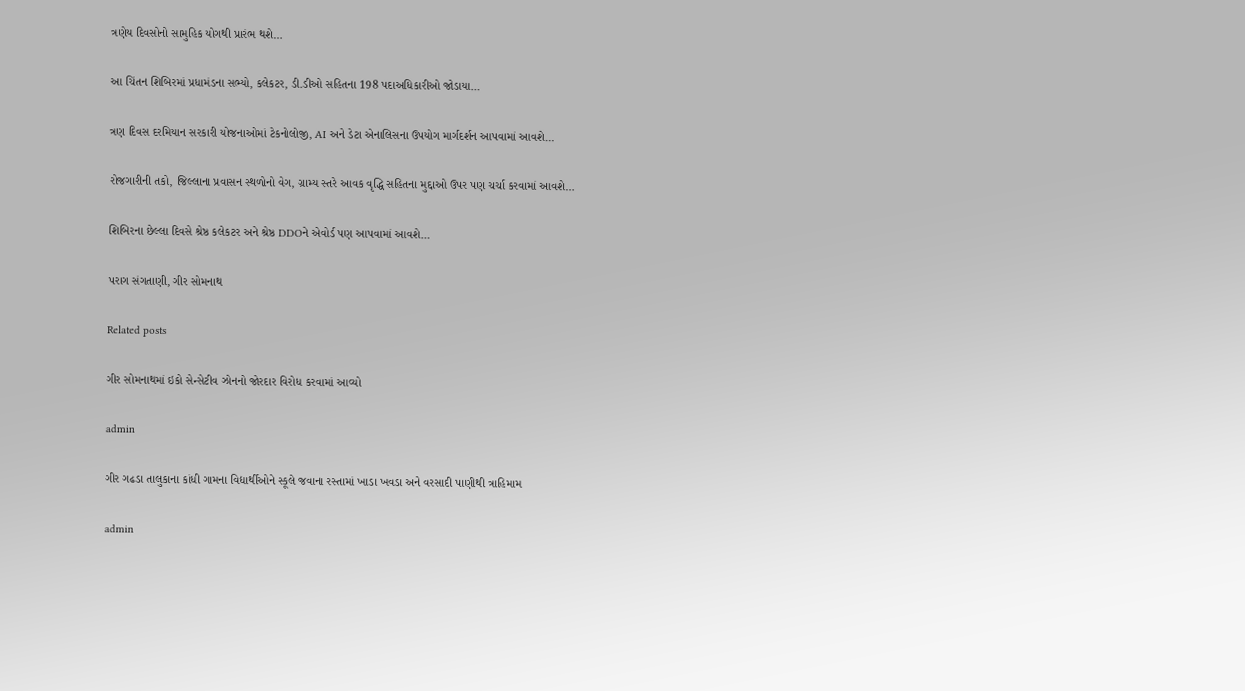ત્રણેય દિવસોનો સામુહિક યોગથી પ્રારંભ થશે…

આ ચિંતન શિબિરમાં પ્રધામંડના સભ્યો, કલેકટર, ડી.ડીઓ સહિતના 198 પદાઅધિકારીઓ જોડાયા…

ત્રણ દિવસ દરમિયાન સરકારી યોજનાઓમાં ટેકનોલોજી, AI અને ડેટા એનાલિસના ઉપયોગ માર્ગદર્શન આપવામાં આવશે…

રોજગારીની તકો, જિલ્લાના પ્રવાસન સ્થળોનો વેગ, ગ્રામ્ય સ્તરે આવક વૃદ્ધિ સહિતના મુદ્દાઓ ઉપર પણ ચર્ચા કરવામાં આવશે…

શિબિરના છેલ્લા દિવસે શ્રેષ્ઠ કલેકટર અને શ્રેષ્ઠ DDOને એવોર્ડ પણ આપવામાં આવશે…

પરાગ સંગતાણી, ગીર સોમનાથ

Related posts

ગીર સોમનાથમાં ઇકો સેન્સેટીવ ઝોનનો જોરદાર વિરોધ કરવામાં આવ્યો

admin

ગીર ગઢડા તાલુકાના કાંધી ગામના વિદ્યાર્થીઓને સ્કૂલે જવાના રસ્તામાં ખાડા ખવડા અને વરસાદી પાણીથી ત્રાહિમામ

admin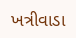ખત્રીવાડા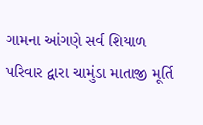ગામના આંગણે સર્વ શિયાળ પરિવાર દ્વારા ચામુંડા માતાજી મૂર્તિ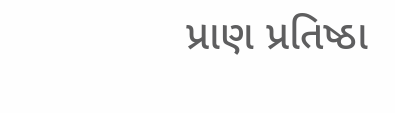પ્રાણ પ્રતિષ્ઠા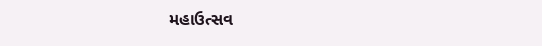મહાઉત્સવ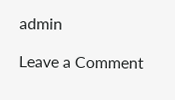admin

Leave a Comment